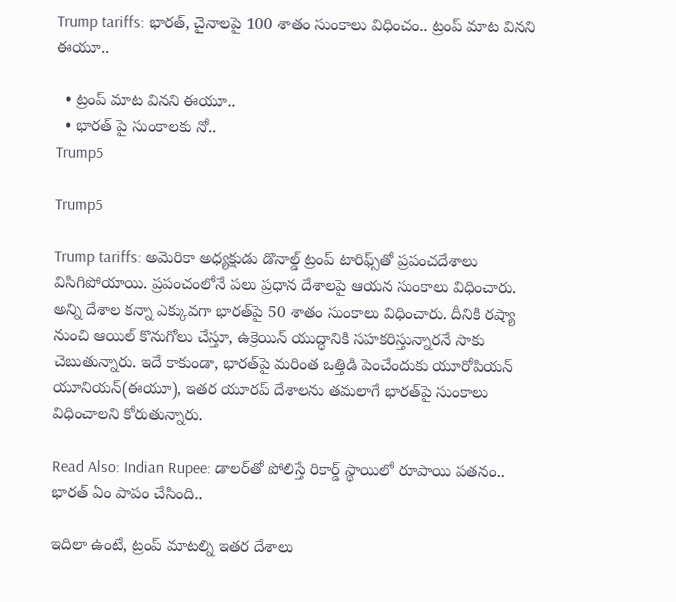Trump tariffs: భారత్, చైనాలపై 100 శాతం సుంకాలు విధించం.. ట్రంప్ మాట వినని ఈయూ..

  • ట్రంప్ మాట వినని ఈయూ..
  • భారత్ పై సుంకాలకు నో..
Trump5

Trump5

Trump tariffs: అమెరికా అధ్యక్షుడు డొనాల్డ్ ట్రంప్ టారిఫ్స్‌తో ప్రపంచదేశాలు విసిగిపోయాయి. ప్రపంచంలోనే పలు ప్రధాన దేశాలపై ఆయన సుంకాలు విధించారు. అన్ని దేశాల కన్నా ఎక్కువగా భారత్‌పై 50 శాతం సుంకాలు విధించారు. దీనికి రష్యా నుంచి ఆయిల్ కొనుగోలు చేస్తూ, ఉక్రెయిన్ యుద్ధానికి సహకరిస్తున్నారనే సాకు చెబుతున్నారు. ఇదే కాకుండా, భారత్‌పై మరింత ఒత్తిడి పెంచేందుకు యూరోపియన్ యూనియన్(ఈయూ), ఇతర యూరప్ దేశాలను తమలాగే భారత్‌పై సుంకాలు విధించాలని కోరుతున్నారు.

Read Also: Indian Rupee: డాలర్‌తో పోలిస్తే రికార్డ్ స్థాయిలో రూపాయి పతనం.. భారత్ ఏం పాపం చేసింది..

ఇదిలా ఉంటే, ట్రంప్ మాటల్ని ఇతర దేశాలు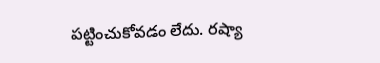పట్టించుకోవడం లేదు. రష్యా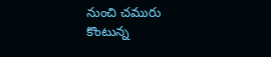నుంచి చమురు కొంటున్న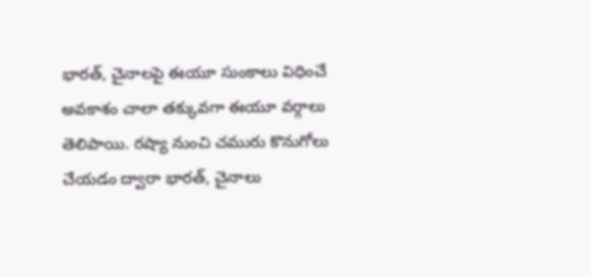భారత్, చైనాలపై ఈయూ సుంకాలు విధించే అవకాశం చాలా తక్కువగా ఈయూ వర్గాలు తెలిపాయి. రష్యా నుంచి చమురు కొనుగోలు చేయడం ద్వారా భారత్, చైనాలు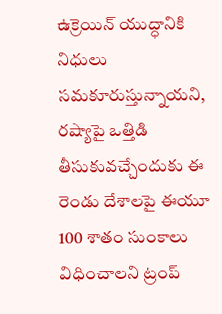ఉక్రెయిన్ యుద్ధానికి నిధులు సమకూరుస్తున్నాయని, రష్యాపై ఒత్తిడి తీసుకువచ్చేందుకు ఈ రెండు దేశాలపై ఈయూ 100 శాతం సుంకాలు విధించాలని ట్రంప్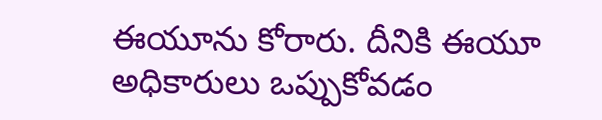ఈయూను కోరారు. దీనికి ఈయూ అధికారులు ఒప్పుకోవడం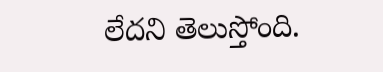లేదని తెలుస్తోంది.